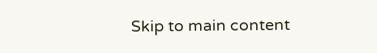Skip to main content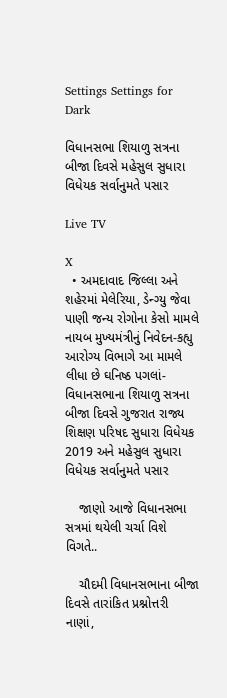Settings Settings for Dark

વિધાનસભા શિયાળુ સત્રના બીજા દિવસે મહેસુલ સુધારા વિધેયક સર્વાનુમતે પસાર

Live TV

X
  • અમદાવાદ જિલ્લા અને શહેરમાં મેલેરિયા, ડેન્ગ્યુ જેવા પાણી જન્ય રોગોના કેસો મામલે નાયબ મુખ્યમંત્રીનું નિવેદન-કહ્યુ આરોગ્ય વિભાગે આ મામલે લીધા છે ઘનિષ્ઠ પગલાં-વિધાનસભાના શિયાળુ સત્રના બીજા દિવસે ગુજરાત રાજ્ય શિક્ષણ પરિષદ સુધારા વિધેયક 2019 અને મહેસુલ સુધારા વિધેયક સર્વાનુમતે પસાર

    જાણો આજે વિધાનસભા સત્રમાં થયેલી ચર્ચા વિશે વિગતે..

    ચૌદમી વિધાનસભાના બીજા દિવસે તારાંકિત પ્રશ્નોત્તરી નાણાં,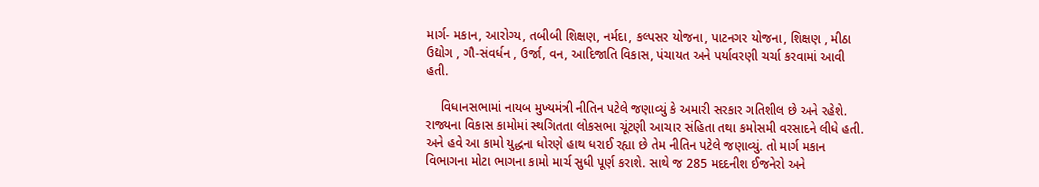માર્ગ- મકાન, આરોગ્ય, તબીબી શિક્ષણ, નર્મદા, કલ્પસર યોજના, પાટનગર યોજના, શિક્ષણ , મીઠા ઉદ્યોગ , ગૌ-સંવર્ધન , ઉર્જા, વન, આદિજાતિ વિકાસ, પંચાયત અને પર્યાવરણી ચર્ચા કરવામાં આવી હતી.

    વિધાનસભામાં નાયબ મુખ્યમંત્રી નીતિન પટેલે જણાવ્યું કે અમારી સરકાર ગતિશીલ છે અને રહેશે. રાજ્યના વિકાસ કામોમાં સ્થગિતતા લોકસભા ચૂંટણી આચાર સંહિતા તથા કમોસમી વરસાદને લીધે હતી. અને હવે આ કામો યુદ્ધના ધોરણે હાથ ધરાઈ રહ્યા છે તેમ નીતિન પટેલે જણાવ્યું. તો માર્ગ મકાન વિભાગના મોટા ભાગના કામો માર્ચ સુધી પૂર્ણ કરાશે. સાથે જ 285 મદદનીશ ઈજનેરો અને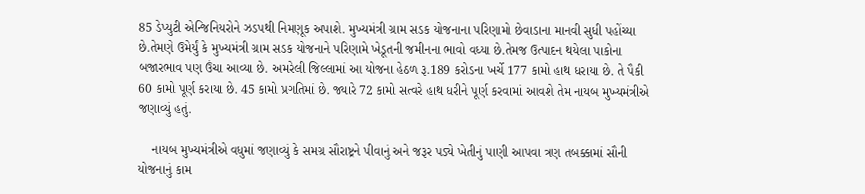85 ડેપ્યુટી એન્જિનિયરોને ઝડપથી નિમણૂક અપાશે. મુખ્યમંત્રી ગ્રામ સડક યોજનાના પરિણામો છેવાડાના માનવી સુધી પહોંચ્યા છે.તેમણે ઉમેર્યું કે મુખ્યમંત્રી ગ્રામ સડક યોજનાને પરિણામે ખેડૂતની જમીનના ભાવો વધ્યા છે.તેમજ ઉત્પાદન થયેલા પાકોના બજારભાવ પણ ઉંચા આવ્યા છે. અમરેલી જિલ્લામાં આ યોજના હેઠળ રૂ.189 કરોડના ખર્ચે 177 કામો હાથ ધરાયા છે. તે પૈકી 60 કામો પૂર્ણ કરાયા છે. 45 કામો પ્રગતિમાં છે. જ્યારે 72 કામો સત્વરે હાથ ધરીને પૂર્ણ કરવામાં આવશે તેમ નાયબ મુખ્યમંત્રીએ જણાવ્યું હતું.

    નાયબ મુખ્યમંત્રીએ વધુમાં જણાવ્યું કે સમગ્ર સૌરાષ્ટ્રને પીવાનું અને જરૂર પડ્યે ખેતીનું પાણી આપવા ત્રણ તબક્કામાં સૌની યોજનાનું કામ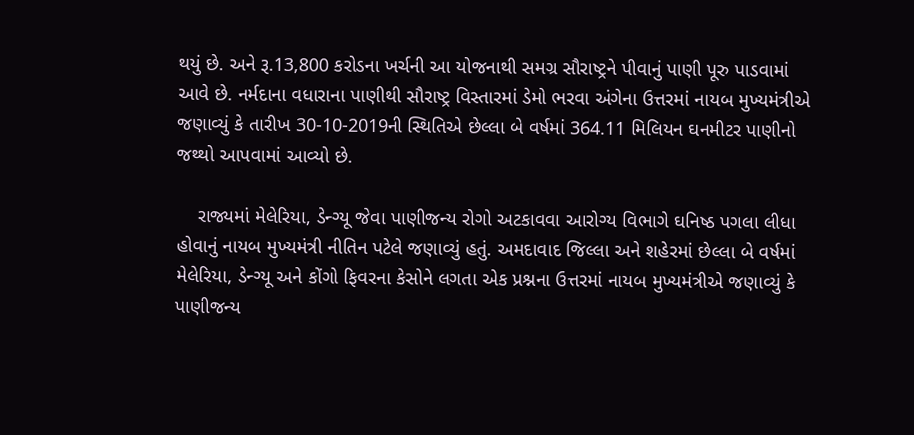થયું છે. અને રૂ.13,800 કરોડના ખર્ચની આ યોજનાથી સમગ્ર સૌરાષ્ટ્રને પીવાનું પાણી પૂરુ પાડવામાં આવે છે. નર્મદાના વધારાના પાણીથી સૌરાષ્ટ્ર વિસ્તારમાં ડેમો ભરવા અંગેના ઉત્તરમાં નાયબ મુખ્યમંત્રીએ જણાવ્યું કે તારીખ 30-10-2019ની સ્થિતિએ છેલ્લા બે વર્ષમાં 364.11 મિલિયન ઘનમીટર પાણીનો જથ્થો આપવામાં આવ્યો છે.

    રાજ્યમાં મેલેરિયા, ડેન્ગ્યૂ જેવા પાણીજન્ય રોગો અટકાવવા આરોગ્ય વિભાગે ઘનિષ્ઠ પગલા લીધા હોવાનું નાયબ મુખ્યમંત્રી નીતિન પટેલે જણાવ્યું હતું. અમદાવાદ જિલ્લા અને શહેરમાં છેલ્લા બે વર્ષમાં મેલેરિયા, ડેન્ગ્યૂ અને કોંગો ફિવરના કેસોને લગતા એક પ્રશ્નના ઉત્તરમાં નાયબ મુખ્યમંત્રીએ જણાવ્યું કે પાણીજન્ય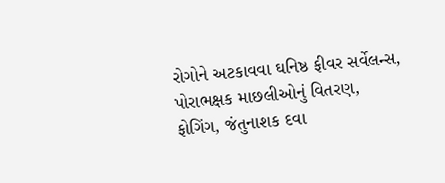રોગોને અટકાવવા ઘનિષ્ઠ ફીવર સર્વેલન્સ, પોરાભક્ષક માછલીઓનું વિતરણ, ફોગિંગ, જંતુનાશક દવા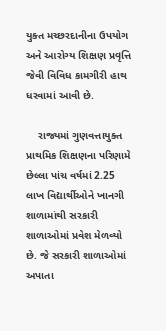યુક્ત મચ્છરદાનીના ઉપયોગ અને આરોગ્ય શિક્ષણ પ્રવૃત્તિ જેવી વિવિધ કામગીરી હાથ ધરવામાં આવી છે.

    રાજ્યમાં ગુણવત્તાયુક્ત પ્રાથમિક શિક્ષણના પરિણામે છેલ્લા પાંચ વર્ષમાં 2.25 લાખ વિદ્યાર્થીઓને ખાનગી શાળામાંથી સરકારી શાળાઓમાં પ્રવેશ મેળવ્યો છે. જે સરકારી શાળાઓમાં અપાતા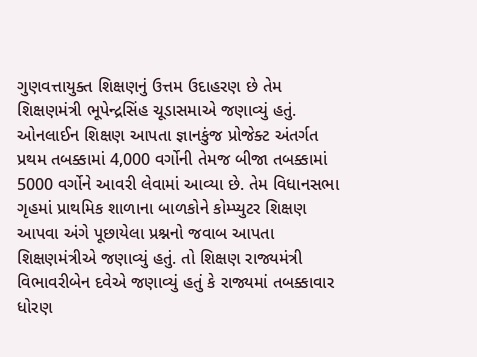ગુણવત્તાયુક્ત શિક્ષણનું ઉત્તમ ઉદાહરણ છે તેમ શિક્ષણમંત્રી ભૂપેન્દ્રસિંહ ચૂડાસમાએ જણાવ્યું હતું. ઓનલાઈન શિક્ષણ આપતા જ્ઞાનકુંજ પ્રોજેક્ટ અંતર્ગત પ્રથમ તબક્કામાં 4,000 વર્ગોની તેમજ બીજા તબક્કામાં 5000 વર્ગોને આવરી લેવામાં આવ્યા છે. તેમ વિધાનસભા ગૃહમાં પ્રાથમિક શાળાના બાળકોને કોમ્પ્યુટર શિક્ષણ આપવા અંગે પૂછાયેલા પ્રશ્નનો જવાબ આપતા શિક્ષણમંત્રીએ જણાવ્યું હતું. તો શિક્ષણ રાજ્યમંત્રી વિભાવરીબેન દવેએ જણાવ્યું હતું કે રાજ્યમાં તબક્કાવાર ધોરણ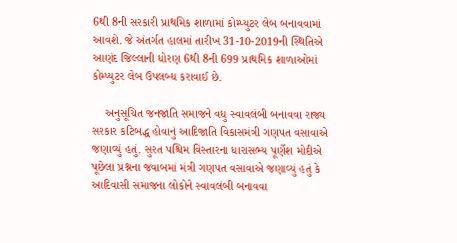6થી 8ની સરકારી પ્રાથમિક શાળામાં કોમ્પ્યુટર લેબ બનાવવામાં આવશે. જે અંતર્ગત હાલમાં તારીખ 31-10-2019ની સ્થિતિએ આણંદ જિલ્લાની ધોરણ 6થી 8ની 699 પ્રાથમિક શાળાઓમાં કોમ્પ્યુટર લેબ ઉપલબ્ધ કરાવાઈ છે.

    અનુસૂચિત જનજાતિ સમાજને વધુ સ્વાવલંબી બનાવવા રાજ્ય સરકાર કટિબદ્ધ હોવાનું આદિજાતિ વિકાસમંત્રી ગણપત વસાવાએ જણાવ્યું હતું. સુરત પશ્ચિમ વિસ્તારના ધારાસભ્ય પૂર્ણેશ મોદીએ પૂછેલા પ્રશ્નના જવાબમાં મંત્રી ગણપત વસાવાએ જણાવ્યું હતું કે આદિવાસી સમાજના લોકોને સ્વાવલંબી બનાવવા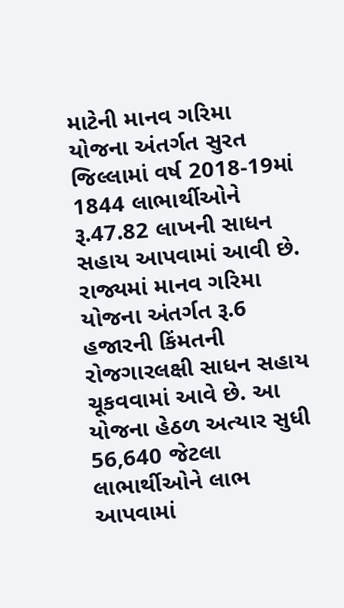માટેની માનવ ગરિમા યોજના અંતર્ગત સુરત જિલ્લામાં વર્ષ 2018-19માં 1844 લાભાર્થીઓને રૂ.47.82 લાખની સાધન સહાય આપવામાં આવી છે. રાજ્યમાં માનવ ગરિમા યોજના અંતર્ગત રૂ.6 હજારની કિંમતની રોજગારલક્ષી સાધન સહાય ચૂકવવામાં આવે છે. આ યોજના હેઠળ અત્યાર સુધી 56,640 જેટલા લાભાર્થીઓને લાભ આપવામાં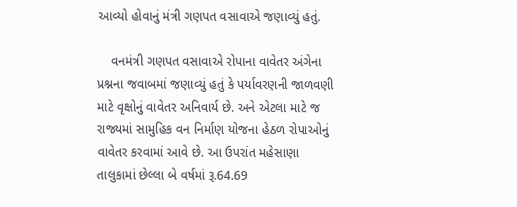આવ્યો હોવાનું મંત્રી ગણપત વસાવાએ જણાવ્યું હતું.

    વનમંત્રી ગણપત વસાવાએ રોપાના વાવેતર અંગેના પ્રશ્નના જવાબમાં જણાવ્યું હતું કે પર્યાવરણની જાળવણી માટે વૃક્ષોનું વાવેતર અનિવાર્ય છે. અને એટલા માટે જ રાજ્યમાં સામુહિક વન નિર્માણ યોજના હેઠળ રોપાઓનું વાવેતર કરવામાં આવે છે. આ ઉપરાંત મહેસાણા તાલુકામાં છેલ્લા બે વર્ષમાં રૂ.64.69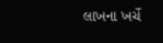લાખના ખર્ચે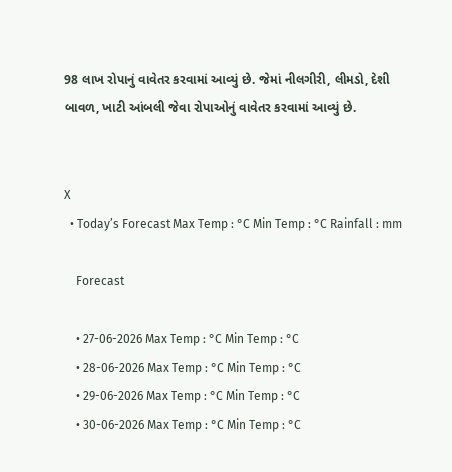98 લાખ રોપાનું વાવેતર કરવામાં આવ્યું છે. જેમાં નીલગીરી, લીમડો, દેશી બાવળ, ખાટી આંબલી જેવા રોપાઓનું વાવેતર કરવામાં આવ્યું છે.


X
  • Today’s Forecast Max Temp : °C Min Temp : °C Rainfall : mm

    Forecast

    • 27-06-2026 Max Temp : °C Min Temp : °C
    • 28-06-2026 Max Temp : °C Min Temp : °C
    • 29-06-2026 Max Temp : °C Min Temp : °C
    • 30-06-2026 Max Temp : °C Min Temp : °C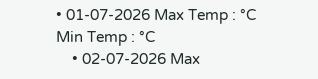• 01-07-2026 Max Temp : °C Min Temp : °C
    • 02-07-2026 Max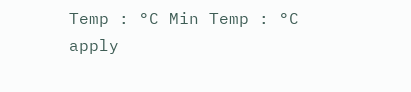Temp : °C Min Temp : °C
apply